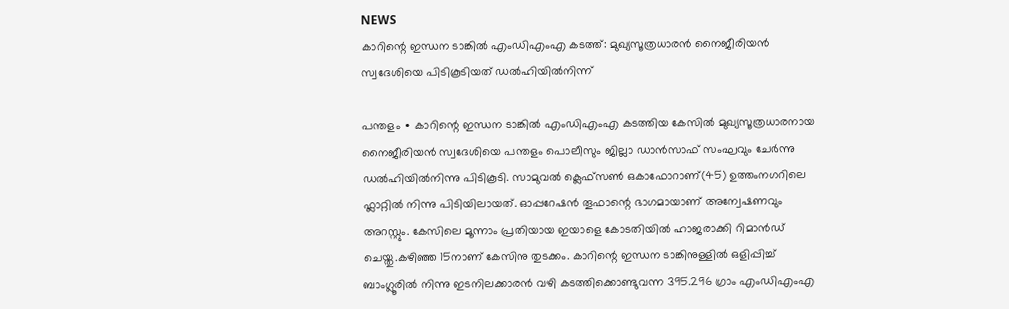NEWS
കാറിന്റെ ഇന്ധന ടാങ്കിൽ എംഡിഎംഎ കടത്ത്: മുഖ്യസൂത്രധാരൻ നൈജീരിയൻ സ്വദേശിയെ പിടികൂടിയത് ഡൽഹിയിൽനിന്ന്

പന്തളം ∙ കാറിന്റെ ഇന്ധന ടാങ്കിൽ എംഡിഎംഎ കടത്തിയ കേസിൽ മുഖ്യസൂത്രധാരനായ നൈജീരിയൻ സ്വദേശിയെ പന്തളം പൊലീസും ജില്ലാ ഡാൻസാഫ് സംഘവും ചേർന്നു ഡൽഹിയിൽനിന്നു പിടികൂടി. സാമുവൽ ക്ലെഫ്സൺ ഒകാഫോറാണ്(45) ഉത്തംനഗറിലെ ഫ്ലാറ്റിൽ നിന്നു പിടിയിലായത്. ഓപ്പറേഷൻ തൂഫാന്റെ ഭാഗമായാണ് അന്വേഷണവും അറസ്റ്റും. കേസിലെ മൂന്നാം പ്രതിയായ ഇയാളെ കോടതിയിൽ ഹാജരാക്കി റിമാൻഡ് ചെയ്തു.കഴിഞ്ഞ 15നാണ് കേസിനു തുടക്കം. കാറിന്റെ ഇന്ധന ടാങ്കിനുള്ളിൽ ഒളിപ്പിച്ച് ബാംഗ്ലൂരിൽ നിന്നു ഇടനിലക്കാരൻ വഴി കടത്തിക്കൊണ്ടുവന്ന 395.296 ഗ്രാം എംഡിഎംഎ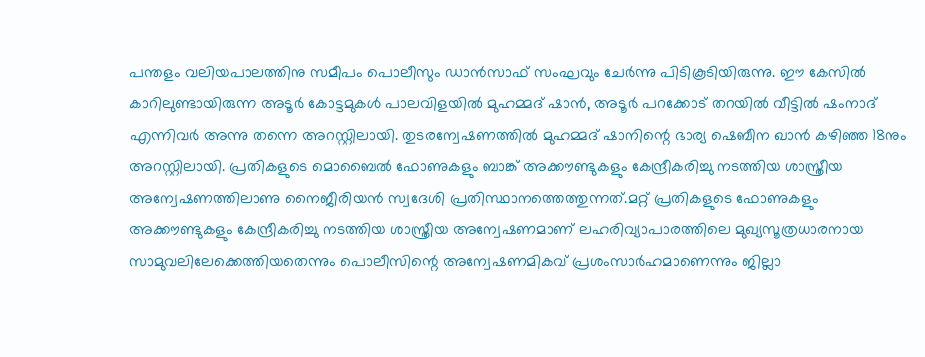പന്തളം വലിയപാലത്തിനു സമീപം പൊലീസും ഡാൻസാഫ് സംഘവും ചേർന്നു പിടികൂടിയിരുന്നു. ഈ കേസിൽ കാറിലുണ്ടായിരുന്ന അടൂർ കോട്ടമുകൾ പാലവിളയിൽ മുഹമ്മദ് ഷാൻ, അടൂർ പറക്കോട് തറയിൽ വീട്ടിൽ ഷംനാദ് എന്നിവർ അന്നു തന്നെ അറസ്റ്റിലായി. തുടരന്വേഷണത്തിൽ മുഹമ്മദ് ഷാനിന്റെ ഭാര്യ ഷെബീന ഖാൻ കഴിഞ്ഞ 18നും അറസ്റ്റിലായി. പ്രതികളുടെ മൊബൈൽ ഫോണുകളും ബാങ്ക് അക്കൗണ്ടുകളും കേന്ദ്രീകരിച്ചു നടത്തിയ ശാസ്ത്രീയ അന്വേഷണത്തിലാണു നൈജീരിയൻ സ്വദേശി പ്രതിസ്ഥാനത്തെത്തുന്നത്.മറ്റ് പ്രതികളുടെ ഫോണുകളും അക്കൗണ്ടുകളും കേന്ദ്രീകരിച്ചു നടത്തിയ ശാസ്ത്രീയ അന്വേഷണമാണ് ലഹരിവ്യാപാരത്തിലെ മുഖ്യസൂത്രധാരനായ സാമുവലിലേക്കെത്തിയതെന്നും പൊലീസിന്റെ അന്വേഷണമികവ് പ്രശംസാർഹമാണെന്നും ജില്ലാ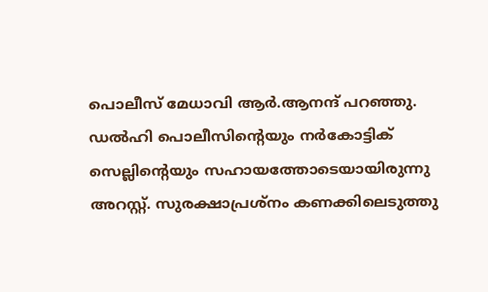പൊലീസ് മേധാവി ആർ.ആനന്ദ് പറഞ്ഞു. ഡൽഹി പൊലീസിന്റെയും നർകോട്ടിക് സെല്ലിന്റെയും സഹായത്തോടെയായിരുന്നു അറസ്റ്റ്. സുരക്ഷാപ്രശ്നം കണക്കിലെടുത്തു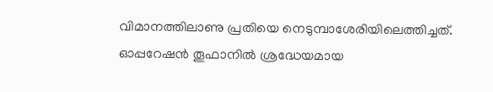വിമാനത്തിലാണു പ്രതിയെ നെടുമ്പാശേരിയിലെത്തിച്ചത്. ഓപ്പറേഷൻ തൂഫാനിൽ ശ്രദ്ധേയമായ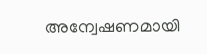അന്വേഷണമായി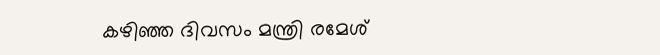കഴിഞ്ഞ ദിവസം മന്ത്രി രമേശ്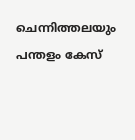ചെന്നിത്തലയും പന്തളം കേസ്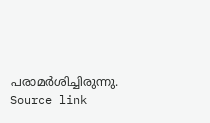പരാമർശിച്ചിരുന്നു.
Source link